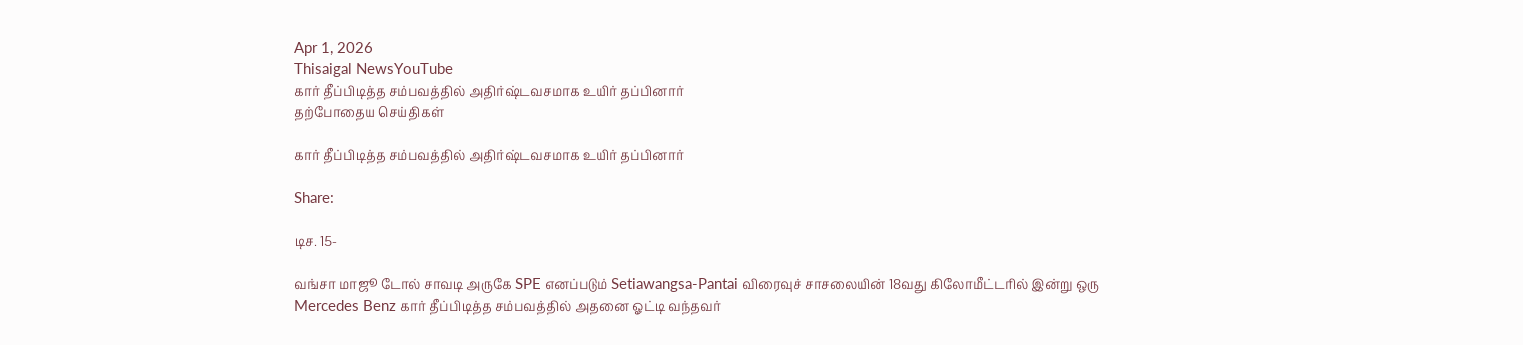Apr 1, 2026
Thisaigal NewsYouTube
கார் தீப்பிடித்த சம்பவத்தில் அதிர்ஷ்டவசமாக உயிர் தப்பினார்
தற்போதைய செய்திகள்

கார் தீப்பிடித்த சம்பவத்தில் அதிர்ஷ்டவசமாக உயிர் தப்பினார்

Share:

டிச. 15-

வங்சா மாஜூ டோல் சாவடி அருகே SPE எனப்படும் Setiawangsa-Pantai விரைவுச் சாசலையின் 18வது கிலோமீட்டரில் இன்று ஒரு Mercedes Benz கார் தீப்பிடித்த சம்பவத்தில் அதனை ஓட்டி வந்தவர்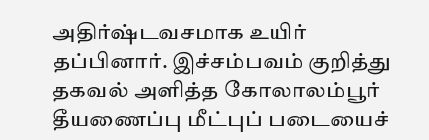அதிர்ஷ்டவசமாக உயிர் தப்பினார். இச்சம்பவம் குறித்து தகவல் அளித்த கோலாலம்பூர் தீயணைப்பு மீட்புப் படையைச்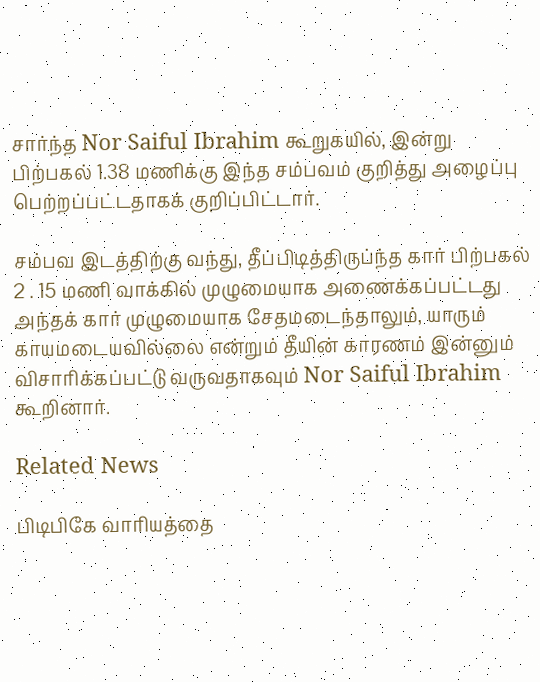சார்ந்த Nor Saiful Ibrahim கூறுகயில், இன்று பிற்பகல் 1.38 மணிக்கு இந்த சம்பவம் குறித்து அழைப்பு பெற்றப்பட்டதாகக் குறிப்பிட்டார்.

சம்பவ இடத்திற்கு வந்து, தீப்பிடித்திருப்ந்த கார் பிற்பகல் 2 . 15 மணி வாக்கில் முழுமையாக அணைக்கப்பட்டது அந்தக் கார் முழுமையாக சேதமடைந்தாலும், யாரும் காயமடையவில்லை என்றும் தீயின் காரணம் இன்னும் விசாரிக்கப்பட்டு வருவதாகவும் Nor Saiful Ibrahim கூறினார்.

Related News

பிடிபிகே வாரியத்தை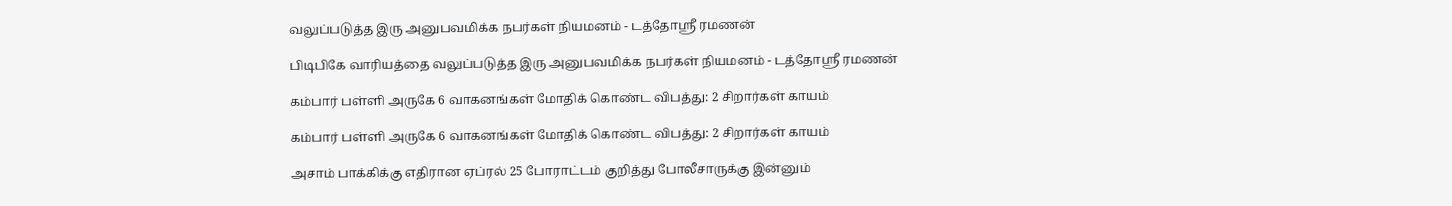வலுப்படுத்த இரு அனுபவமிக்க நபர்கள் நியமனம் - டத்தோஶ்ரீ ரமணன்

பிடிபிகே வாரியத்தை வலுப்படுத்த இரு அனுபவமிக்க நபர்கள் நியமனம் - டத்தோஶ்ரீ ரமணன்

கம்பார் பள்ளி அருகே 6 வாகனங்கள் மோதிக் கொண்ட விபத்து: 2 சிறார்கள் காயம்

கம்பார் பள்ளி அருகே 6 வாகனங்கள் மோதிக் கொண்ட விபத்து: 2 சிறார்கள் காயம்

அசாம் பாக்கிக்கு எதிரான ஏப்ரல் 25 போராட்டம் குறித்து போலீசாருக்கு இன்னும்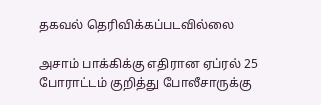தகவல் தெரிவிக்கப்படவில்லை

அசாம் பாக்கிக்கு எதிரான ஏப்ரல் 25 போராட்டம் குறித்து போலீசாருக்கு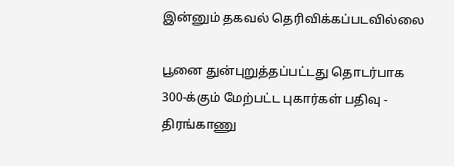இன்னும் தகவல் தெரிவிக்கப்படவில்லை

பூனை துன்புறுத்தப்பட்டது தொடர்பாக 300-க்கும் மேற்பட்ட புகார்கள் பதிவு - திரங்காணு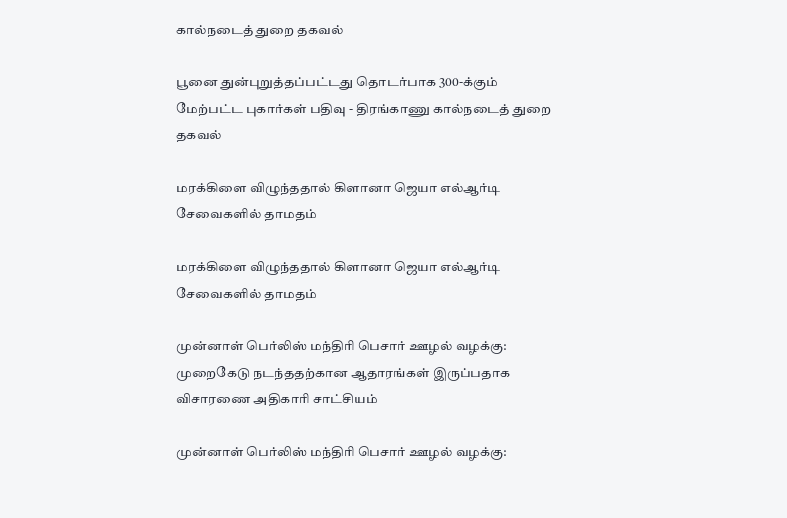கால்நடைத் துறை தகவல்

பூனை துன்புறுத்தப்பட்டது தொடர்பாக 300-க்கும் மேற்பட்ட புகார்கள் பதிவு - திரங்காணு கால்நடைத் துறை தகவல்

மரக்கிளை விழுந்ததால் கிளானா ஜெயா எல்ஆர்டி சேவைகளில் தாமதம்

மரக்கிளை விழுந்ததால் கிளானா ஜெயா எல்ஆர்டி சேவைகளில் தாமதம்

முன்னாள் பெர்லிஸ் மந்திரி பெசார் ஊழல் வழக்கு: முறைகேடு நடந்ததற்கான ஆதாரங்கள் இருப்பதாக விசாரணை அதிகாரி சாட்சியம்

முன்னாள் பெர்லிஸ் மந்திரி பெசார் ஊழல் வழக்கு: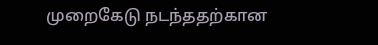முறைகேடு நடந்ததற்கான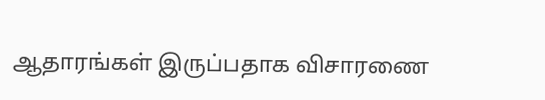ஆதாரங்கள் இருப்பதாக விசாரணை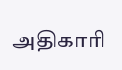அதிகாரி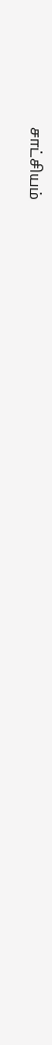சாட்சியம்